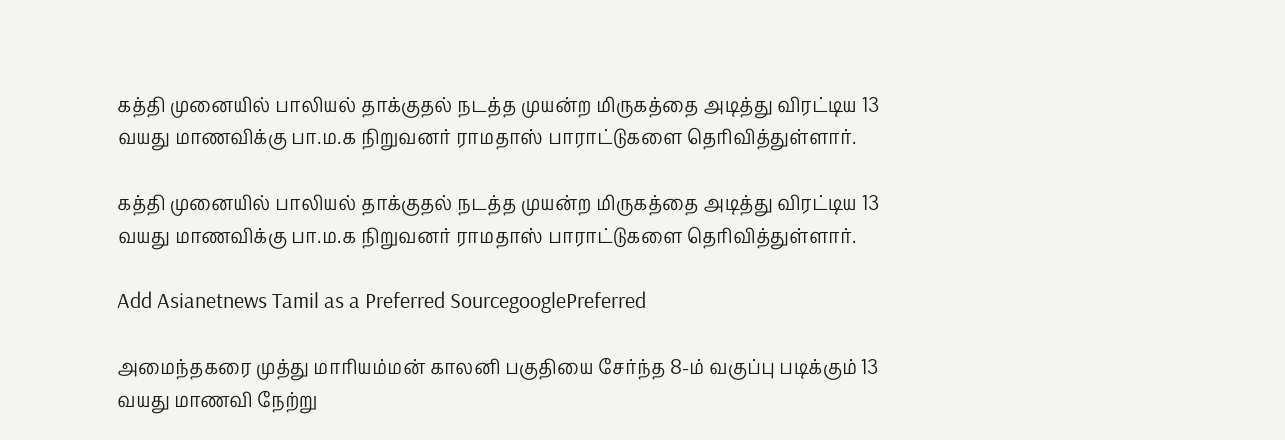கத்தி முனையில் பாலியல் தாக்குதல் நடத்த முயன்ற மிருகத்தை அடித்து விரட்டிய 13 வயது மாணவிக்கு பா.ம.க நிறுவனர் ராமதாஸ் பாராட்டுகளை தெரிவித்துள்ளார்.

கத்தி முனையில் பாலியல் தாக்குதல் நடத்த முயன்ற மிருகத்தை அடித்து விரட்டிய 13 வயது மாணவிக்கு பா.ம.க நிறுவனர் ராமதாஸ் பாராட்டுகளை தெரிவித்துள்ளார்.

Add Asianetnews Tamil as a Preferred SourcegooglePreferred

அமைந்தகரை முத்து மாரியம்மன் காலனி பகுதியை சேர்ந்த 8-ம் வகுப்பு படிக்கும் 13 வயது மாணவி நேற்று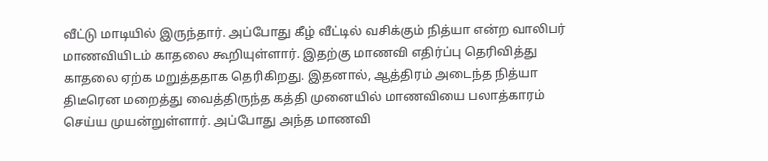வீட்டு மாடியில் இருந்தார். அப்போது கீழ் வீட்டில் வசிக்கும் நித்யா என்ற வாலிபர் மாணவியிடம் காதலை கூறியுள்ளார். இதற்கு மாணவி எதிர்ப்பு தெரிவித்து காதலை ஏற்க மறுத்ததாக தெரிகிறது. இதனால், ஆத்திரம் அடைந்த நித்யா திடீரென மறைத்து வைத்திருந்த கத்தி முனையில் மாணவியை பலாத்காரம் செய்ய முயன்றுள்ளார். அப்போது அந்த மாணவி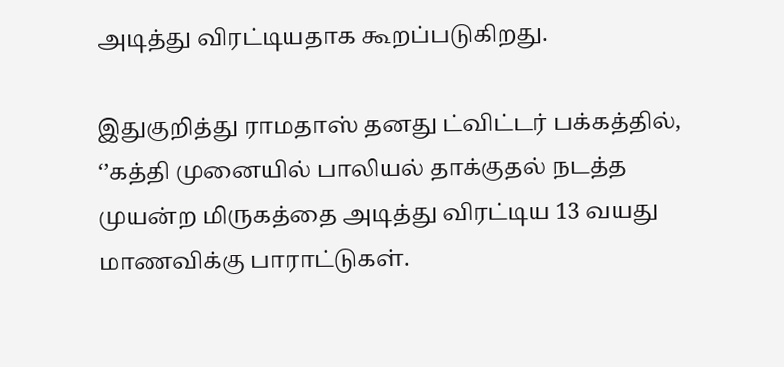அடித்து விரட்டியதாக கூறப்படுகிறது.

இதுகுறித்து ராமதாஸ் தனது ட்விட்டர் பக்கத்தில், ‘’கத்தி முனையில் பாலியல் தாக்குதல் நடத்த முயன்ற மிருகத்தை அடித்து விரட்டிய 13 வயது மாணவிக்கு பாராட்டுகள்.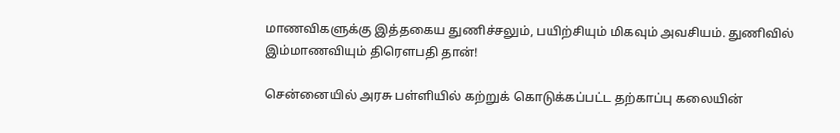மாணவிகளுக்கு இத்தகைய துணிச்சலும், பயிற்சியும் மிகவும் அவசியம். துணிவில் இம்மாணவியும் திரௌபதி தான்!

சென்னையில் அரசு பள்ளியில் கற்றுக் கொடுக்கப்பட்ட தற்காப்பு கலையின்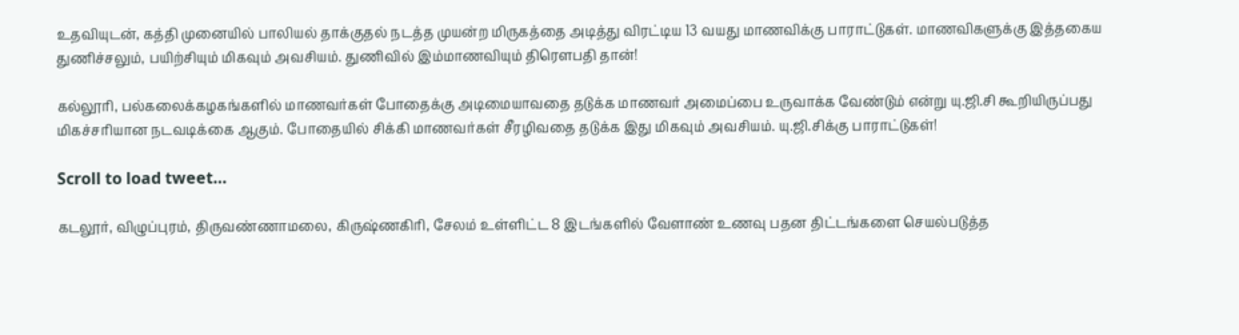உதவியுடன், கத்தி முனையில் பாலியல் தாக்குதல் நடத்த முயன்ற மிருகத்தை அடித்து விரட்டிய 13 வயது மாணவிக்கு பாராட்டுகள். மாணவிகளுக்கு இத்தகைய துணிச்சலும், பயிற்சியும் மிகவும் அவசியம். துணிவில் இம்மாணவியும் திரௌபதி தான்!

கல்லூரி, பல்கலைக்கழகங்களில் மாணவர்கள் போதைக்கு அடிமையாவதை தடுக்க மாணவர் அமைப்பை உருவாக்க வேண்டும் என்று யு.ஜி.சி கூறியிருப்பது மிகச்சரியான நடவடிக்கை ஆகும். போதையில் சிக்கி மாணவர்கள் சீரழிவதை தடுக்க இது மிகவும் அவசியம். யு.ஜி.சிக்கு பாராட்டுகள்!

Scroll to load tweet…

கடலூர், விழுப்புரம், திருவண்ணாமலை, கிருஷ்ணகிரி, சேலம் உள்ளிட்ட 8 இடங்களில் வேளாண் உணவு பதன திட்டங்களை செயல்படுத்த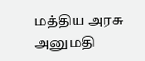மத்திய அரசு அனுமதி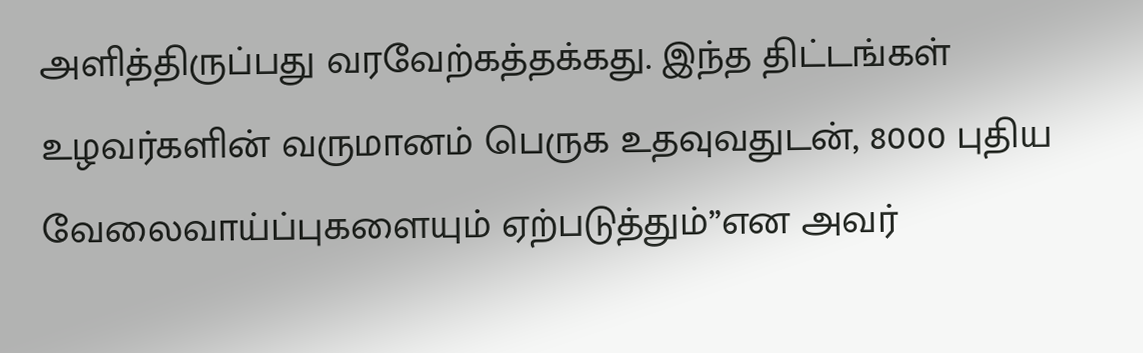அளித்திருப்பது வரவேற்கத்தக்கது. இந்த திட்டங்கள் உழவர்களின் வருமானம் பெருக உதவுவதுடன், 8000 புதிய வேலைவாய்ப்புகளையும் ஏற்படுத்தும்’’என அவர்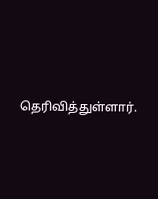தெரிவித்துள்ளார்.